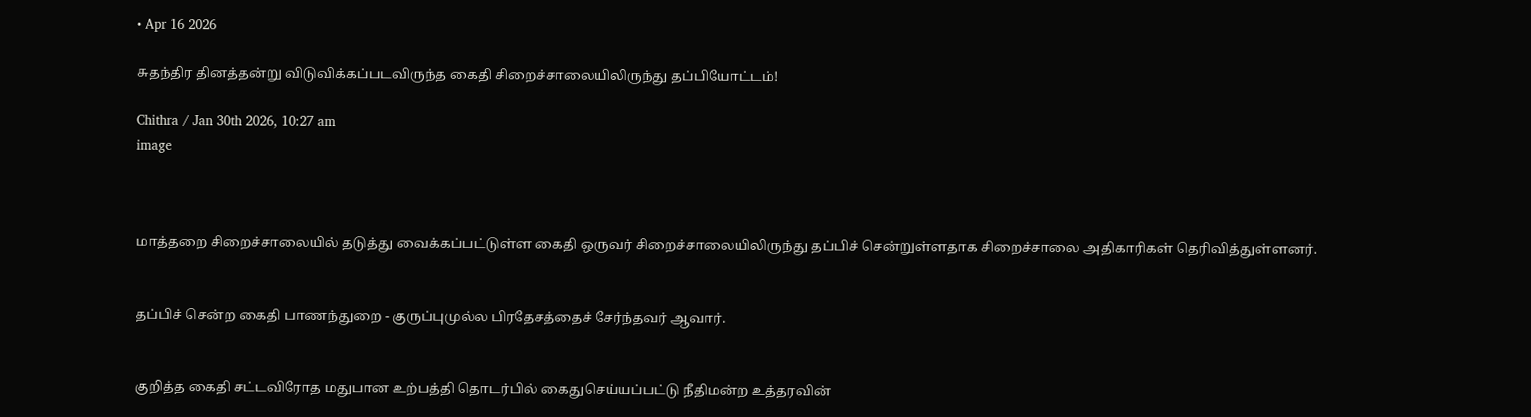• Apr 16 2026

சுதந்திர தினத்தன்று விடுவிக்கப்படவிருந்த கைதி சிறைச்சாலையிலிருந்து தப்பியோட்டம்!

Chithra / Jan 30th 2026, 10:27 am
image



மாத்தறை சிறைச்சாலையில் தடுத்து வைக்கப்பட்டுள்ள கைதி ஒருவர் சிறைச்சாலையிலிருந்து தப்பிச் சென்றுள்ளதாக சிறைச்சாலை அதிகாரிகள் தெரிவித்துள்ளனர்.


தப்பிச் சென்ற கைதி பாணந்துறை - குருப்புமுல்ல பிரதேசத்தைச் சேர்ந்தவர் ஆவார்.


குறித்த கைதி சட்டவிரோத மதுபான உற்பத்தி தொடர்பில் கைதுசெய்யப்பட்டு நீதிமன்ற உத்தரவின்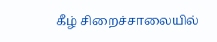கீழ் சிறைச்சாலையில்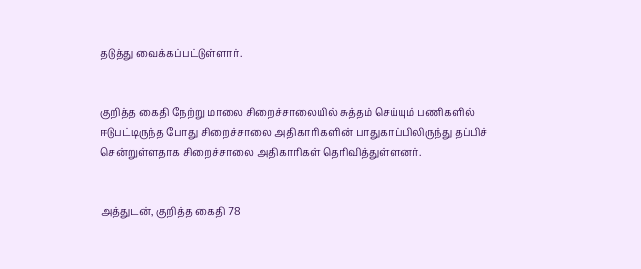தடுத்து வைக்கப்பட்டுள்ளார்.


குறித்த கைதி நேற்று மாலை சிறைச்சாலையில் சுத்தம் செய்யும் பணிகளில் ஈடுபட்டிருந்த போது சிறைச்சாலை அதிகாரிகளின் பாதுகாப்பிலிருந்து தப்பிச் சென்றுள்ளதாக சிறைச்சாலை அதிகாரிகள் தெரிவித்துள்ளனர்.


அத்துடன், குறித்த கைதி 78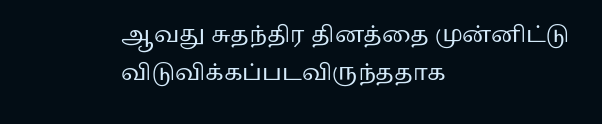ஆவது சுதந்திர தினத்தை முன்னிட்டு விடுவிக்கப்படவிருந்ததாக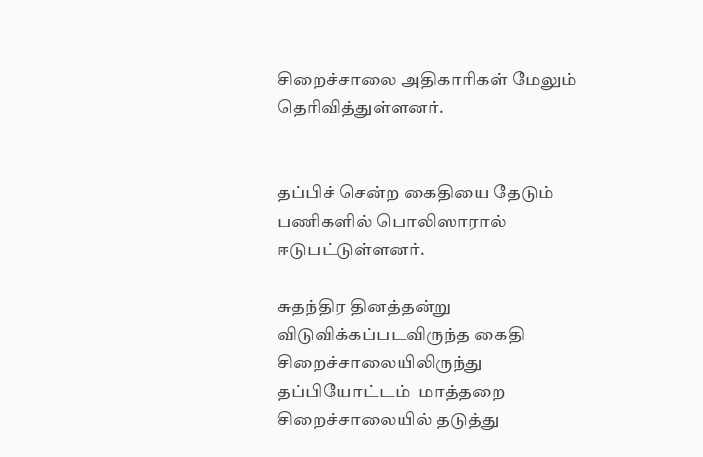சிறைச்சாலை அதிகாரிகள் மேலும் தெரிவித்துள்ளனர்.


தப்பிச் சென்ற கைதியை தேடும் பணிகளில் பொலிஸாரால் ஈடுபட்டுள்ளனர்.

சுதந்திர தினத்தன்று விடுவிக்கப்படவிருந்த கைதி சிறைச்சாலையிலிருந்து தப்பியோட்டம்  மாத்தறை சிறைச்சாலையில் தடுத்து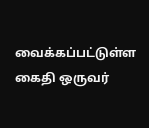வைக்கப்பட்டுள்ள கைதி ஒருவர்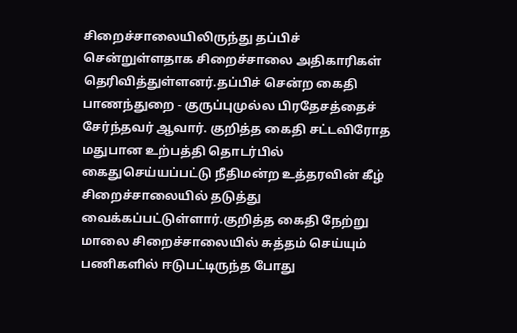சிறைச்சாலையிலிருந்து தப்பிச் சென்றுள்ளதாக சிறைச்சாலை அதிகாரிகள் தெரிவித்துள்ளனர்.தப்பிச் சென்ற கைதி பாணந்துறை - குருப்புமுல்ல பிரதேசத்தைச் சேர்ந்தவர் ஆவார். குறித்த கைதி சட்டவிரோத மதுபான உற்பத்தி தொடர்பில் கைதுசெய்யப்பட்டு நீதிமன்ற உத்தரவின் கீழ் சிறைச்சாலையில் தடுத்து வைக்கப்பட்டுள்ளார்.குறித்த கைதி நேற்று மாலை சிறைச்சாலையில் சுத்தம் செய்யும் பணிகளில் ஈடுபட்டிருந்த போது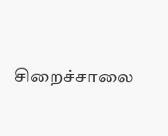சிறைச்சாலை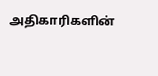அதிகாரிகளின்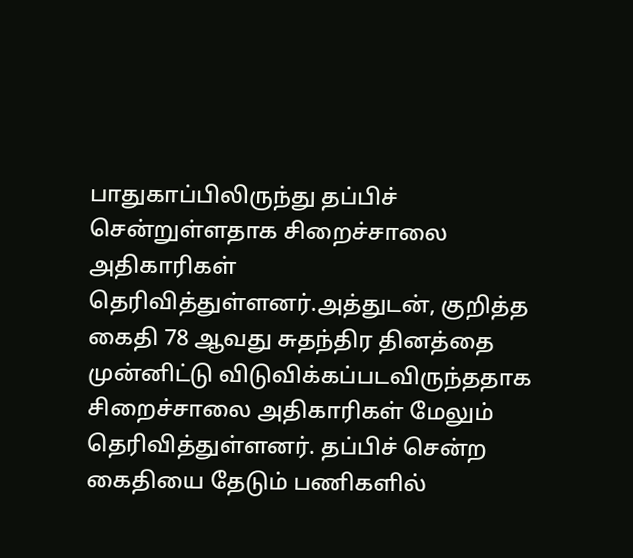பாதுகாப்பிலிருந்து தப்பிச் சென்றுள்ளதாக சிறைச்சாலை அதிகாரிகள் தெரிவித்துள்ளனர்.அத்துடன், குறித்த கைதி 78 ஆவது சுதந்திர தினத்தை முன்னிட்டு விடுவிக்கப்படவிருந்ததாக சிறைச்சாலை அதிகாரிகள் மேலும் தெரிவித்துள்ளனர். தப்பிச் சென்ற கைதியை தேடும் பணிகளில்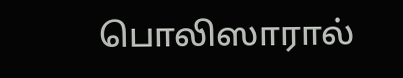பொலிஸாரால்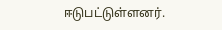ஈடுபட்டுள்ளனர்.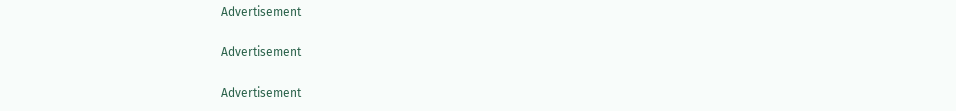Advertisement

Advertisement

Advertisement